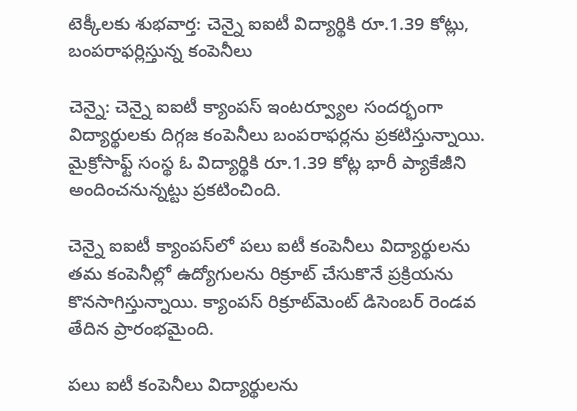టెక్కీలకు శుభవార్త: చెన్నై ఐఐటీ విద్యార్థికి రూ.1.39 కోట్లు, బంపరాఫర్లిస్తున్న కంపెనీలు

చెన్నై: చెన్నై ఐఐటీ క్యాంపస్ ఇంటర్వ్యూల సందర్భంగా విద్యార్థులకు దిగ్గజ కంపెనీలు బంపరాఫర్లను ప్రకటిస్తున్నాయి. మైక్రోసాఫ్ట్ సంస్థ ఓ విద్యార్థికి రూ.1.39 కోట్ల భారీ ప్యాకేజీని అందించనున్నట్టు ప్రకటించింది.

చెన్నై ఐఐటీ క్యాంపస్‌లో పలు ఐటీ కంపెనీలు విద్యార్థులను తమ కంపెనీల్లో ఉద్యోగులను రిక్రూట్ చేసుకొనే ప్రక్రియను కొనసాగిస్తున్నాయి. క్యాంపస్ రిక్రూట్‌మెంట్ డిసెంబర్ రెండవ తేదిన ప్రారంభమైంది.

పలు ఐటీ కంపెనీలు విద్యార్థులను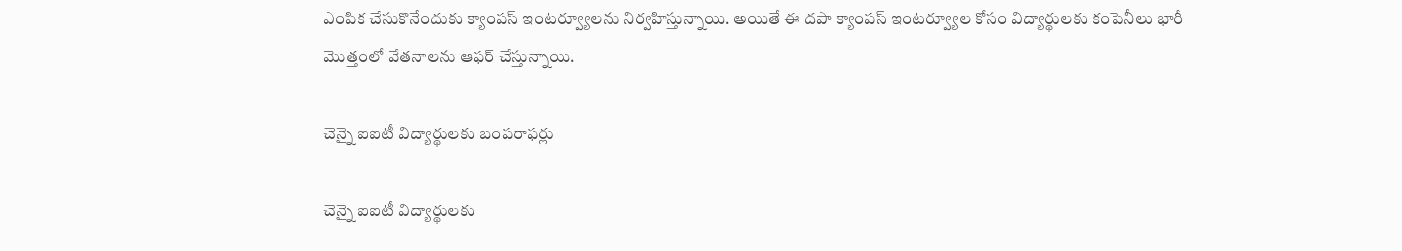ఎంపిక చేసుకొనేందుకు క్యాంపస్ ఇంటర్వ్యూలను నిర్వహిస్తున్నాయి. అయితే ఈ దపా క్యాంపస్ ఇంటర్వ్యూల కోసం విద్యార్థులకు కంపెనీలు భారీ మొత్తంలో వేతనాలను ఆఫర్ చేస్తున్నాయి.

చెన్నై ఐఐటీ విద్యార్థులకు బంపరాఫర్లు

చెన్నై ఐఐటీ విద్యార్థులకు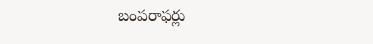బంపరాఫర్లు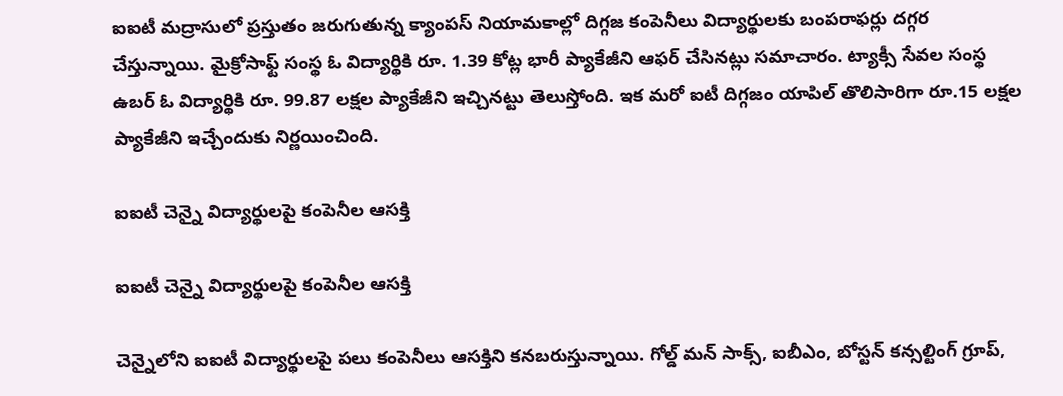ఐఐటీ మద్రాసులో ప్రస్తుతం జరుగుతున్న క్యాంపస్‌ నియామకాల్లో దిగ్గజ కంపెనీలు విద్యార్థులకు బంపరాఫర్లు దగ్గర చేస్తున్నాయి. మైక్రోసాఫ్ట్‌ సంస్థ ఓ విద్యార్థికి రూ. 1.39 కోట్ల భారీ ప్యాకేజీని ఆఫర్‌ చేసినట్లు సమాచారం. ట్యాక్సీ సేవల సంస్థ ఉబర్‌ ఓ విద్యార్థికి రూ. 99.87 లక్షల ప్యాకేజీని ఇచ్చినట్టు తెలుస్తోంది. ఇక మరో ఐటీ దిగ్గజం యాపిల్ తొలిసారిగా రూ.15 లక్షల ప్యాకేజీని ఇచ్చేందుకు నిర్ణయించింది.

ఐఐటీ చెన్నై విద్యార్థులపై కంపెనీల ఆసక్తి

ఐఐటీ చెన్నై విద్యార్థులపై కంపెనీల ఆసక్తి

చెన్నైలోని ఐఐటీ విద్యార్థులపై పలు కంపెనీలు ఆసక్తిని కనబరుస్తున్నాయి. గోల్డ్‌ మన్‌ సాక్స్‌, ఐబీఎం, బోస్టన్‌ కన్సల్టింగ్‌ గ్రూప్‌,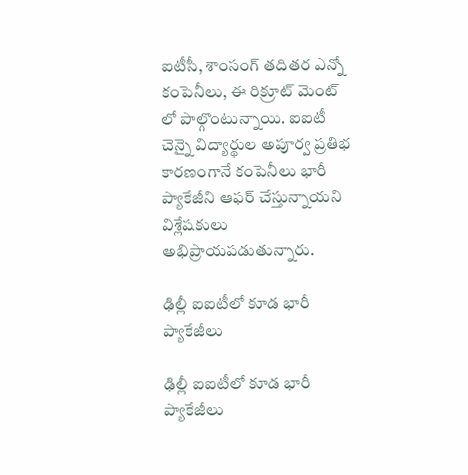ఐటీసీ, శాంసంగ్ తదితర ఎన్నో కంపెనీలు, ఈ రిక్రూట్ మెంట్ లో పాల్గొంటున్నాయి. ఐఐటీ చెన్నై విద్యార్థుల అపూర్వ ప్రతిభ కారణంగానే కంపెనీలు భారీ ప్యాకేజీని ఆఫర్ చేస్తున్నాయని విశ్లేషకులు అభిప్రాయపడుతున్నారు.

ఢిల్లీ ఐఐటీలో కూడ భారీ ప్యాకేజీలు

ఢిల్లీ ఐఐటీలో కూడ భారీ ప్యాకేజీలు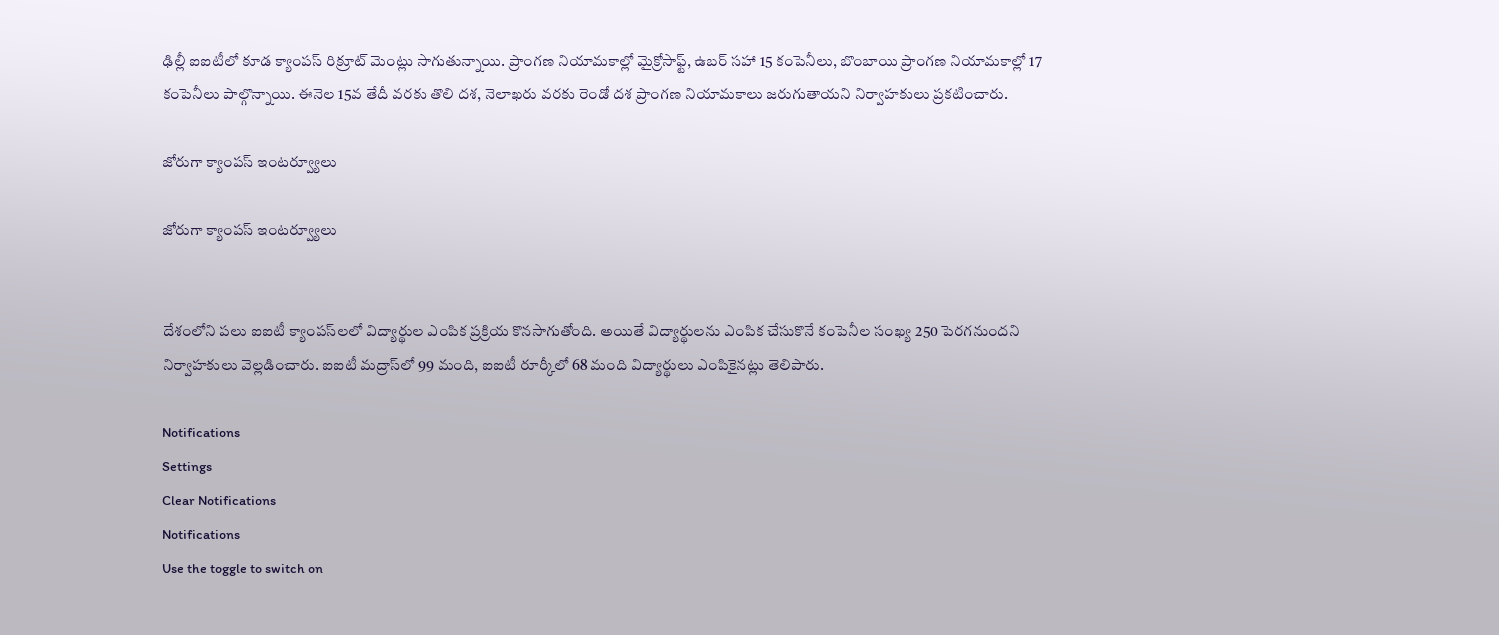ఢిల్లీ ఐఐటీలో కూడ క్యాంపస్ రిక్రూట్ మెంట్లు సాగుతున్నాయి. ప్రాంగణ నియామకాల్లో మైక్రోసాఫ్ట్‌, ఉబర్‌ సహా 15 కంపెనీలు, బొంబాయి ప్రాంగణ నియామకాల్లో 17 కంపెనీలు పాల్గొన్నాయి. ఈనెల 15వ తేదీ వరకు తొలి దశ, నెలాఖరు వరకు రెండో దశ ప్రాంగణ నియామకాలు జరుగుతాయని నిర్వాహకులు ప్రకటించారు.

జోరుగా క్యాంపస్ ఇంటర్వ్యూలు

జోరుగా క్యాంపస్ ఇంటర్వ్యూలు


దేశంలోని పలు ఐఐటీ క్యాంపస్‌లలో విద్యార్థుల ఎంపిక ప్రక్రియ కొనసాగుతోంది. అయితే విద్యార్థులను ఎంపిక చేసుకొనే కంపెనీల సంఖ్య 250 పెరగనుందని నిర్వాహకులు వెల్లడించారు. ఐఐటీ మద్రాస్‌లో 99 మంది, ఐఐటీ రూర్కీలో 68 మంది విద్యార్థులు ఎంపికైనట్లు తెలిపారు.

Notifications
Settings
Clear Notifications
Notifications
Use the toggle to switch on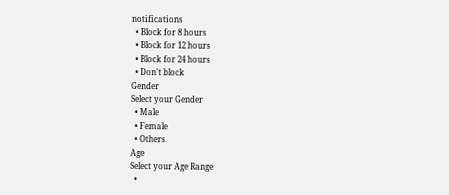notifications
  • Block for 8 hours
  • Block for 12 hours
  • Block for 24 hours
  • Don't block
Gender
Select your Gender
  • Male
  • Female
  • Others
Age
Select your Age Range
  •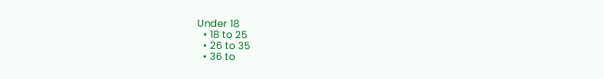Under 18
  • 18 to 25
  • 26 to 35
  • 36 to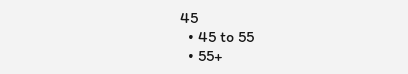45
  • 45 to 55
  • 55+